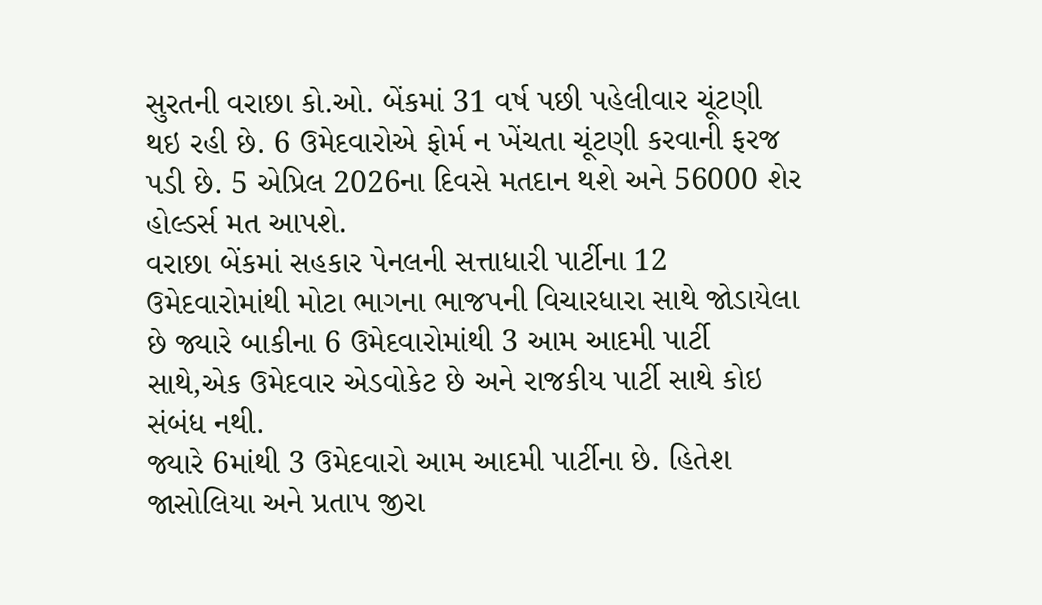સુરતની વરાછા કો.ઓ. બેંકમાં 31 વર્ષ પછી પહેલીવાર ચૂંટણી થઇ રહી છે. 6 ઉમેદવારોએ ફોર્મ ન ખેંચતા ચૂંટણી કરવાની ફરજ પડી છે. 5 એપ્રિલ 2026ના દિવસે મતદાન થશે અને 56000 શેર હોલ્ડર્સ મત આપશે.
વરાછા બેંકમાં સહકાર પેનલની સત્તાધારી પાર્ટીના 12 ઉમેદવારોમાંથી મોટા ભાગના ભાજપની વિચારધારા સાથે જોડાયેલા છે જ્યારે બાકીના 6 ઉમેદવારોમાંથી 3 આમ આદમી પાર્ટી સાથે,એક ઉમેદવાર એડવોકેટ છે અને રાજકીય પાર્ટી સાથે કોઇ સંબંધ નથી.
જ્યારે 6માંથી 3 ઉમેદવારો આમ આદમી પાર્ટીના છે. હિતેશ જાસોલિયા અને પ્રતાપ જીરા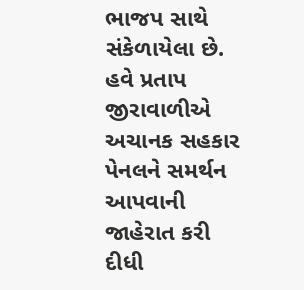ભાજપ સાથે સંકેળાયેલા છે. હવે પ્રતાપ જીરાવાળીએ અચાનક સહકાર પેનલને સમર્થન આપવાની જાહેરાત કરી દીધી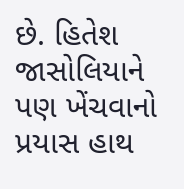છે. હિતેશ જાસોલિયાને પણ ખેંચવાનો પ્રયાસ હાથ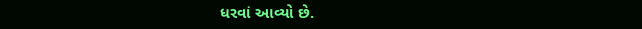ધરવાં આવ્યો છે.